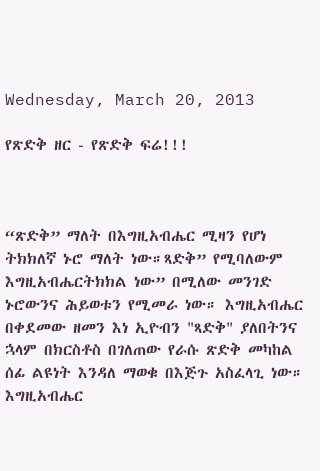Wednesday, March 20, 2013

የጽድቅ ዘር - የጽድቅ ፍሬ!!!



“ጽድቅ” ማለት በእግዚአብሔር ሚዛን የሆነ ትክክለኛ ኑሮ ማለት ነው።ጻድቅ” የሚባለውም እግዚአብሔርትክክል ነው” በሚለው መንገድ ኑሮውንና ሕይወቱን የሚመራ ነው። እግዚአብሔር በቀደመው ዘመን እነ ኢዮብን "ጻድቅ" ያለበትንና ኋላም በክርስቶስ በገለጠው የራሱ ጽድቅ መካከል ሰፊ ልዩነት እንዳለ ማወቁ በእጅጉ አስፈላጊ ነው። እግዚአብሔር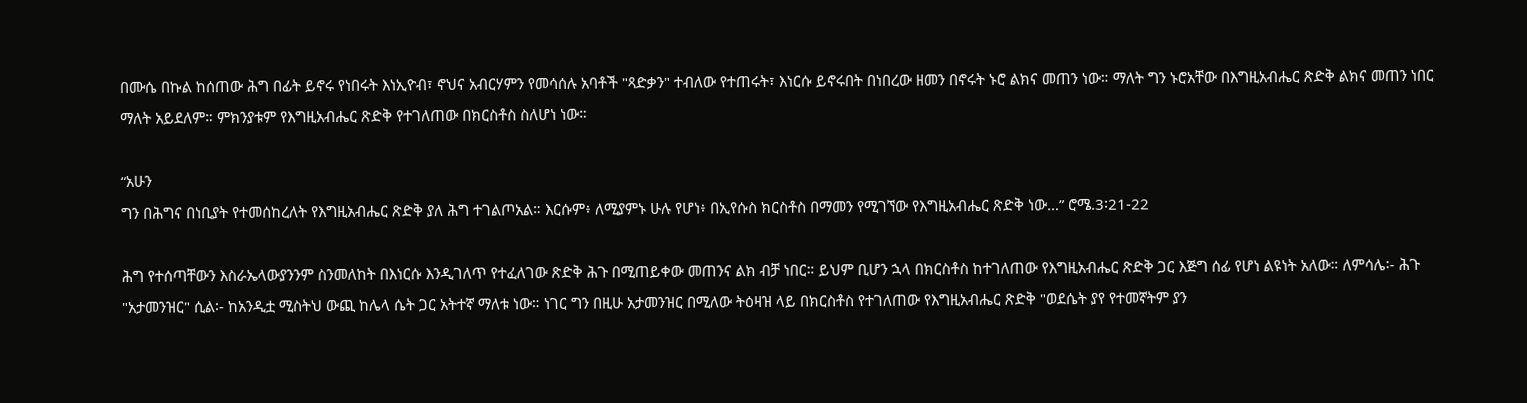በሙሴ በኩል ከሰጠው ሕግ በፊት ይኖሩ የነበሩት እነኢዮብ፣ ኖህና አብርሃምን የመሳሰሉ አባቶች "ጻድቃን" ተብለው የተጠሩት፣ እነርሱ ይኖሩበት በነበረው ዘመን በኖሩት ኑሮ ልክና መጠን ነው። ማለት ግን ኑሮአቸው በእግዚአብሔር ጽድቅ ልክና መጠን ነበር ማለት አይደለም። ምክንያቱም የእግዚአብሔር ጽድቅ የተገለጠው በክርስቶስ ስለሆነ ነው።

“አሁን
ግን በሕግና በነቢያት የተመሰከረለት የእግዚአብሔር ጽድቅ ያለ ሕግ ተገልጦአል። እርሱም፥ ለሚያምኑ ሁሉ የሆነ፥ በኢየሱስ ክርስቶስ በማመን የሚገኘው የእግዚአብሔር ጽድቅ ነው…” ሮሜ.3፡21-22

ሕግ የተሰጣቸውን እስራኤላውያንንም ስንመለከት በእነርሱ እንዲገለጥ የተፈለገው ጽድቅ ሕጉ በሚጠይቀው መጠንና ልክ ብቻ ነበር። ይህም ቢሆን ኋላ በክርስቶስ ከተገለጠው የእግዚአብሔር ጽድቅ ጋር እጅግ ሰፊ የሆነ ልዩነት አለው። ለምሳሌ፡- ሕጉ "አታመንዝር" ሲል፡- ከአንዲቷ ሚስትህ ውጪ ከሌላ ሴት ጋር አትተኛ ማለቱ ነው። ነገር ግን በዚሁ አታመንዝር በሚለው ትዕዛዝ ላይ በክርስቶስ የተገለጠው የእግዚአብሔር ጽድቅ "ወደሴት ያየ የተመኛትም ያን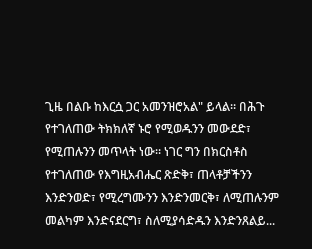ጊዜ በልቡ ከእርሷ ጋር አመንዝሮአል" ይላል። በሕጉ የተገለጠው ትክክለኛ ኑሮ የሚወዱንን መውደድ፣ የሚጠሉንን መጥላት ነው። ነገር ግን በክርስቶስ የተገለጠው የእግዚአብሔር ጽድቅ፣ ጠላቶቻችንን እንድንወድ፣ የሚረግሙንን እንድንመርቅ፣ ለሚጠሉንም መልካም እንድናደርግ፣ ስለሚያሳድዱን እንድንጸልይ...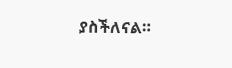ያስችለናል።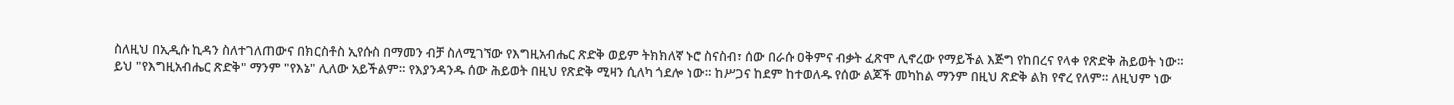ስለዚህ በኢዲሱ ኪዳን ስለተገለጠውና በክርስቶስ ኢየሱስ በማመን ብቻ ስለሚገኘው የእግዚአብሔር ጽድቅ ወይም ትክክለኛ ኑሮ ስናስብ፣ ሰው በራሱ ዐቅምና ብቃት ፈጽሞ ሊኖረው የማይችል እጅግ የከበረና የላቀ የጽድቅ ሕይወት ነው። ይህ "የእግዚአብሔር ጽድቅ" ማንም "የእኔ" ሊለው አይችልም። የእያንዳንዱ ሰው ሕይወት በዚህ የጽድቅ ሚዛን ሲለካ ጎደሎ ነው። ከሥጋና ከደም ከተወለዱ የሰው ልጆች መካከል ማንም በዚህ ጽድቅ ልክ የኖረ የለም። ለዚህም ነው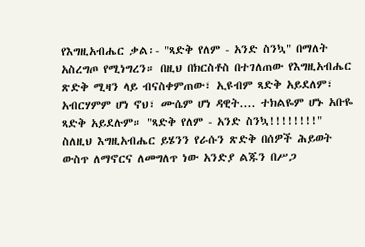የእግዚአብሔር ቃል፡- "ጻድቅ የለም - አንድ ስንኳ" በማለት አስረግጦ የሚነግረን። በዚህ በክርስቶስ በተገለጠው የእግዚአብሔር ጽድቅ ሚዛን ላይ ብናስቀምጠው፣ ኢዩብም ጻድቅ አይደለም፣ አብርሃምም ሆነ ኖህ፣ ሙሴም ሆነ ዳዊት.... ተክልዬም ሆኑ አቡዬ ጻድቅ አይደሉም። "ጻድቅ የለም - አንድ ስንኳ!!!!!!!!"
ስለዚህ እግዚአብሔር ይሄንን የራሱን ጽድቅ በሰዎች ሕይወት ውስጥ ለማኖርና ለመግለጥ ነው አንድያ ልጁን በሥጋ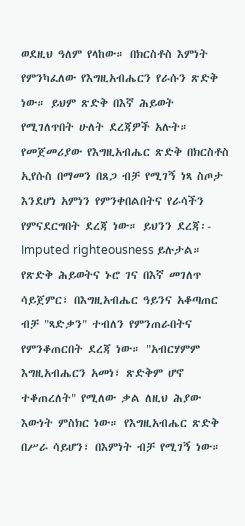ወደዚህ ዓለም የላከው። በክርስቶስ እምነት የምንካፈለው የእግዚአብሔርን የራሱን ጽድቅ ነው። ይህም ጽድቅ በእኛ ሕይወት የሚገለጥበት ሁለት ደረጃዎች አሉት። የመጀመሪያው የእግዚአብሔር ጽድቅ በክርስቶስ ኢየሱስ በማመን በጸጋ ብቻ የሚገኝ ነጻ ስጦታ እንደሆነ አምነን የምንቀበልበትና የራሳችን የምናደርግበት ደረጃ ነው። ይህንን ደረጃ፡- Imputed righteousness ይሉታል። የጽድቅ ሕይወትና ኑሮ ገና በእኛ መገለጥ ሳይጀምር፣ በእግዚአብሔር ዓይንና አቆጣጠር ብቻ "ጻድቃን" ተብለን የምንጠራበትና የምንቆጠርበት ደረጃ ነው። "አብርሃምም እግዚአብሔርን አመነ፣ ጽድቅም ሆኖ ተቆጠረለት" የሚለው ቃል ለዚህ ሕያው እውነት ምስክር ነው። የእግዚአብሔር ጽድቅ በሥራ ሳይሆን፣ በእምነት ብቻ የሚገኝ ነው።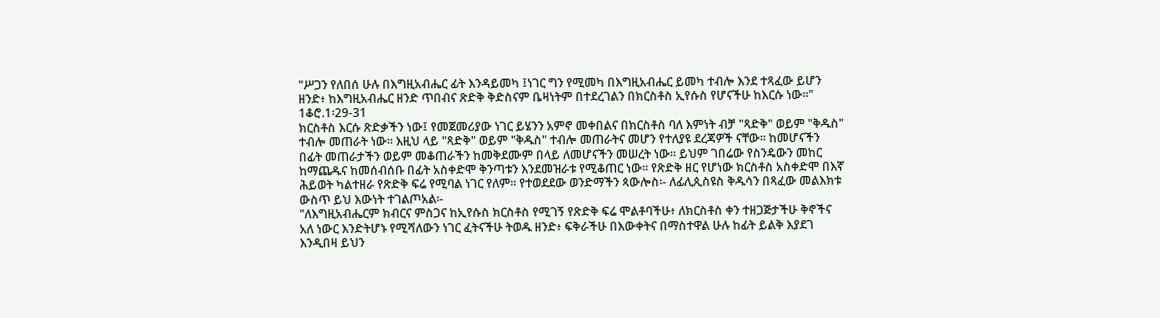"ሥጋን የለበሰ ሁሉ በእግዚአብሔር ፊት እንዳይመካ ፤ነገር ግን የሚመካ በእግዚአብሔር ይመካ ተብሎ እንደ ተጻፈው ይሆን ዘንድ፥ ከእግዚአብሔር ዘንድ ጥበብና ጽድቅ ቅድስናም ቤዛነትም በተደረገልን በክርስቶስ ኢየሱስ የሆናችሁ ከእርሱ ነው።" 1ቆሮ.1፡29-31
ክርስቶስ እርሱ ጽድቃችን ነው፤ የመጀመሪያው ነገር ይሄንን አምኖ መቀበልና በክርስቶስ ባለ እምነት ብቻ "ጻድቅ" ወይም "ቅዱስ" ተብሎ መጠራት ነው። እዚህ ላይ "ጻድቅ" ወይም "ቅዱስ" ተብሎ መጠራትና መሆን የተለያዩ ደረጃዎች ናቸው። ከመሆናችን በፊት መጠራታችን ወይም መቆጠራችን ከመቅደሙም በላይ ለመሆናችን መሠረት ነው። ይህም ገበሬው የስንዴውን መከር ከማጨዱና ከመሰብሰቡ በፊት አስቀድሞ ቅንጣቱን እንደመዝራቱ የሚቆጠር ነው። የጽድቅ ዘር የሆነው ክርስቶስ አስቀድሞ በእኛ ሕይወት ካልተዘራ የጽድቅ ፍሬ የሚባል ነገር የለም። የተወደደው ወንድማችን ጳውሎስ፡- ለፊሊጲስዩስ ቅዱሳን በጻፈው መልእክቱ ውስጥ ይህ እውነት ተገልጦአል፡-
"ለእግዚአብሔርም ክብርና ምስጋና ከኢየሱስ ክርስቶስ የሚገኝ የጽድቅ ፍሬ ሞልቶባችሁ፥ ለክርስቶስ ቀን ተዘጋጅታችሁ ቅኖችና አለ ነውር እንድትሆኑ የሚሻለውን ነገር ፈትናችሁ ትወዱ ዘንድ፥ ፍቅራችሁ በእውቀትና በማስተዋል ሁሉ ከፊት ይልቅ እያደገ እንዲበዛ ይህን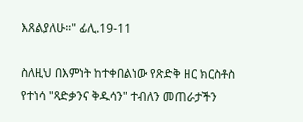እጸልያለሁ።" ፊሊ.19-11

ስለዚህ በእምነት ከተቀበልነው የጽድቅ ዘር ክርስቶስ የተነሳ "ጻድቃንና ቅዱሳን" ተብለን መጠራታችን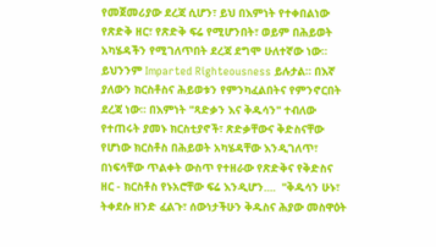የመጀመሪያው ደረጃ ሲሆን፣ ይህ በእምነት የተቀበልነው የጽድቅ ዘር፣ የጽድቅ ፍሬ የሚሆንበት፣ ወይም በሕይወት አካሄዳችን የሚገለጥበት ደረጃ ደግሞ ሁለተኛው ነው። ይህንንም Imparted Righteousness ይሉታል። በእኛ ያለውን ክርስቶስና ሕይወቱን የምንካፈልበትና የምንኖርበት ደረጃ ነው። በእምነት "ጻድቃን እና ቅዱሳን" ተብለው የተጠሩት ያመኑ ክርስቲያኖች፣ ጽድቃቸውና ቅድስናቸው የሆነው ክርስቶስ በሕይወት አካሄዳቸው እንዲገለጥ፣ በነፍሳቸው ጥልቀት ውስጥ የተዘራው የጽድቅና የቅድስና ዘር - ክርስቶስ የኑአሮቸው ፍሬ እንዲሆን....  "ቅዱሳን ሁኑ፣ ትቀደሱ ዘንድ ፈልጉ፣ ሰውነታችሁን ቅዱስና ሕያው መስዋዕት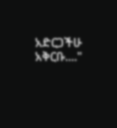አድርጋችሁ አቅርቡ...."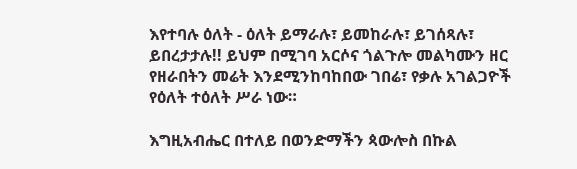እየተባሉ ዕለት - ዕለት ይማራሉ፣ ይመከራሉ፣ ይገሰጻሉ፣ ይበረታታሉ!! ይህም በሚገባ አርሶና ጎልጉሎ መልካሙን ዘር የዘራበትን መሬት እንደሚንከባከበው ገበሬ፣ የቃሉ አገልጋዮች የዕለት ተዕለት ሥራ ነው።

እግዚአብሔር በተለይ በወንድማችን ጳውሎስ በኩል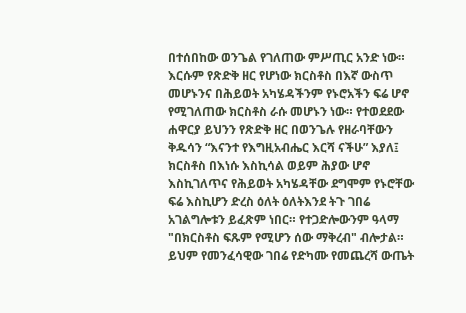በተሰበከው ወንጌል የገለጠው ምሥጢር አንድ ነው። እርሱም የጽድቅ ዘር የሆነው ክርስቶስ በእኛ ውስጥ መሆኑንና በሕይወት አካሄዳችንም የኑሮአችን ፍሬ ሆኖ የሚገለጠው ክርስቶስ ራሱ መሆኑን ነው። የተወደደው ሐዋርያ ይህንን የጽድቅ ዘር በወንጌሉ የዘራባቸውን ቅዱሳን “እናንተ የእግዚአብሔር እርሻ ናችሁ” እያለ፤ ክርስቶስ በእነሱ እስኪሳል ወይም ሕያው ሆኖ እስኪገለጥና የሕይወት አካሄዳቸው ደግሞም የኑሮቸው ፍሬ እስኪሆን ድረስ ዕለት ዕለትእንደ ትጉ ገበሬ አገልግሎቱን ይፈጽም ነበር። የተጋድሎውንም ዓላማ "በክርስቶስ ፍጹም የሚሆን ሰው ማቅረብ" ብሎታል። ይህም የመንፈሳዊው ገበሬ የድካሙ የመጨረሻ ውጤት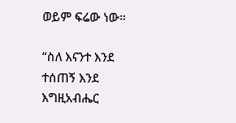ወይም ፍሬው ነው።

“ስለ እናንተ እንደ ተሰጠኝ እንደ እግዚአብሔር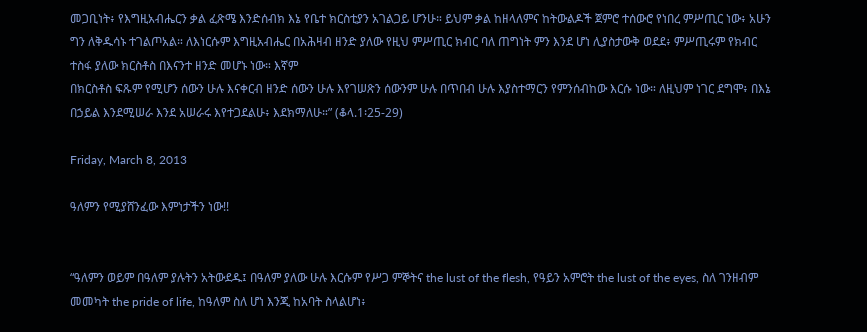መጋቢነት፥ የእግዚአብሔርን ቃል ፈጽሜ እንድሰብክ እኔ የቤተ ክርስቲያን አገልጋይ ሆንሁ። ይህም ቃል ከዘላለምና ከትውልዶች ጀምሮ ተሰውሮ የነበረ ምሥጢር ነው፥ አሁን ግን ለቅዱሳኑ ተገልጦአል። ለእነርሱም እግዚአብሔር በአሕዛብ ዘንድ ያለው የዚህ ምሥጢር ክብር ባለ ጠግነት ምን እንደ ሆነ ሊያስታውቅ ወደደ፥ ምሥጢሩም የክብር ተስፋ ያለው ክርስቶስ በእናንተ ዘንድ መሆኑ ነው። እኛም
በክርስቶስ ፍጹም የሚሆን ሰውን ሁሉ እናቀርብ ዘንድ ሰውን ሁሉ እየገሠጽን ሰውንም ሁሉ በጥበብ ሁሉ እያስተማርን የምንሰብከው እርሱ ነው። ለዚህም ነገር ደግሞ፥ በእኔ በኃይል እንደሚሠራ እንደ አሠራሩ እየተጋደልሁ፥ እደክማለሁ።” (ቆላ.1፡25-29)

Friday, March 8, 2013

ዓለምን የሚያሸንፈው እምነታችን ነው!!


“ዓለምን ወይም በዓለም ያሉትን አትውደዱ፤ በዓለም ያለው ሁሉ እርሱም የሥጋ ምኞትና the lust of the flesh, የዓይን አምሮት the lust of the eyes, ስለ ገንዘብም መመካት the pride of life, ከዓለም ስለ ሆነ እንጂ ከአባት ስላልሆነ፥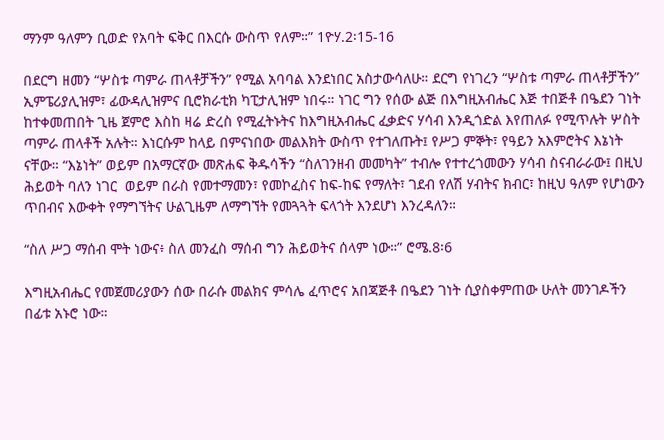ማንም ዓለምን ቢወድ የአባት ፍቅር በእርሱ ውስጥ የለም።” 1ዮሃ.2፡15-16

በደርግ ዘመን “ሦስቱ ጣምራ ጠላቶቻችን” የሚል አባባል እንደነበር አስታውሳለሁ። ደርግ የነገረን “ሦስቱ ጣምራ ጠላቶቻችን” ኢምፔሪያሊዝም፣ ፊውዳሊዝምና ቢሮክራቲክ ካፒታሊዝም ነበሩ። ነገር ግን የሰው ልጅ በእግዚአብሔር እጅ ተበጅቶ በዔደን ገነት ከተቀመጠበት ጊዜ ጀምሮ እስከ ዛሬ ድረስ የሚፈትኑትና ከእግዚአብሔር ፈቃድና ሃሳብ እንዲጎድል እየጠለፉ የሚጥሉት ሦስት ጣምራ ጠላቶች አሉት። እነርሱም ከላይ በምናነበው መልእክት ውስጥ የተገለጡት፤ የሥጋ ምኞት፣ የዓይን አእምሮትና እኔነት ናቸው። “እኔነት” ወይም በአማርኛው መጽሐፍ ቅዱሳችን “ስለገንዘብ መመካት” ተብሎ የተተረጎመውን ሃሳብ ስናብራራው፤ በዚህ ሕይወት ባለን ነገር  ወይም በራስ የመተማመን፣ የመኮፈስና ከፍ-ከፍ የማለት፣ ገደብ የለሽ ሃብትና ክብር፣ ከዚህ ዓለም የሆነውን ጥበብና እውቀት የማግኘትና ሁልጊዜም ለማግኘት የመጓጓት ፍላጎት እንደሆነ እንረዳለን።

“ስለ ሥጋ ማሰብ ሞት ነውና፥ ስለ መንፈስ ማሰብ ግን ሕይወትና ሰላም ነው።” ሮሜ.8፡6

እግዚአብሔር የመጀመሪያውን ሰው በራሱ መልክና ምሳሌ ፈጥሮና አበጃጅቶ በዔደን ገነት ሲያስቀምጠው ሁለት መንገዶችን በፊቱ አኑሮ ነው።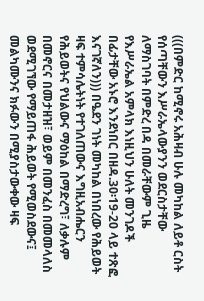(((በምድር ከሚኖሩ አሕዛብ ሁሉ መካከል ለይቶ ርስት የሰጣቸውን እሥራኤላውያንን ወደርስታቸው ለማስገባት በምድረ በዳ በመራቸውም ጊዜ
የእሥራኤል አምላክ እነዚህን ሁለት መንገዶች በፊታቸው አኑሮ እንደነበር በዘዳ.30፡19-20 ላይ ተጽፎ እናገኛለን))) በዔደን ገነት መካከል በነበረው የሕይወት ዛፍ ተምሳሌትነት የተገለጠውና እግዚአብሔርን የሕይወትና የህልውና ማዕከል በማድረግ፣ ለቃሉም በመኖርና በመታዘዝ፣ ወይም በመንፈስ በመመላለስ ወደሚገኘው የማይጠፋ ሕይወት የሚወስደውና፤ መልካሙንና ክፉውን በሚያስታውቀው ዛፍ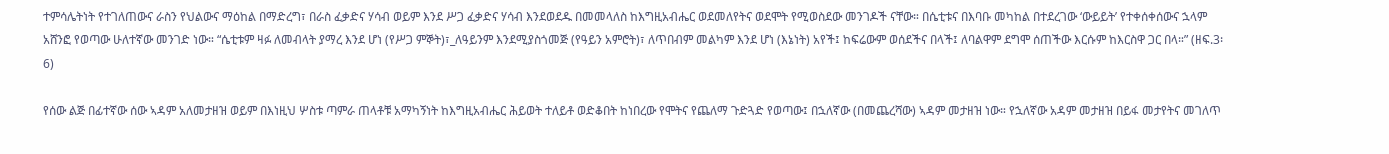ተምሳሌትነት የተገለጠውና ራስን የህልውና ማዕከል በማድረግ፣ በራስ ፈቃድና ሃሳብ ወይም እንደ ሥጋ ፈቃድና ሃሳብ እንደወደዱ በመመላለስ ከእግዚአብሔር ወደመለየትና ወደሞት የሚወስደው መንገዶች ናቸው። በሴቲቱና በእባቡ መካከል በተደረገው ‘ውይይት’ የተቀሰቀሰውና ኋላም አሸንፎ የወጣው ሁለተኛው መንገድ ነው። “ሴቲቱም ዛፉ ለመብላት ያማረ እንደ ሆነ (የሥጋ ምኞት)፣_ለዓይንም እንደሚያስጎመጅ (የዓይን አምሮት)፣ ለጥበብም መልካም እንደ ሆነ (እኔነት) አየች፤ ከፍሬውም ወሰደችና በላች፤ ለባልዋም ደግሞ ሰጠችው እርሱም ከእርስዋ ጋር በላ።” (ዘፍ.3፡6)

የሰው ልጅ በፊተኛው ሰው ኣዳም አለመታዘዝ ወይም በእነዚህ ሦስቱ ጣምራ ጠላቶቹ አማካኝነት ከእግዚአብሔር ሕይወት ተለይቶ ወድቆበት ከነበረው የሞትና የጨለማ ጉድጓድ የወጣው፤ በኋለኛው (በመጨረሻው) ኣዳም መታዘዝ ነው። የኋለኛው አዳም መታዘዝ በይፋ መታየትና መገለጥ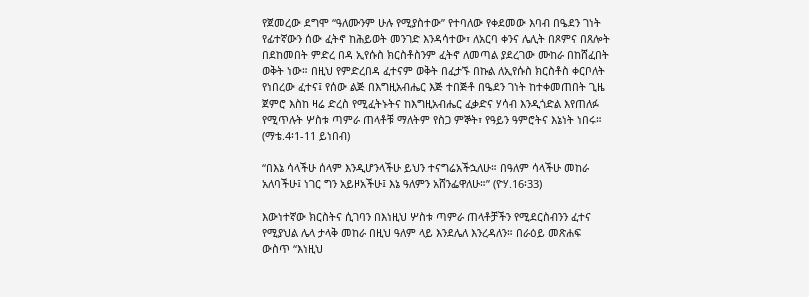የጀመረው ደግሞ “ዓለሙንም ሁሉ የሚያስተው” የተባለው የቀደመው እባብ በዔደን ገነት የፊተኛውን ሰው ፈትኖ ከሕይወት መንገድ እንዳሳተው፣ ለአርባ ቀንና ሌሊት በጾምና በጸሎት በደከመበት ምድረ በዳ ኢየሱስ ክርስቶስንም ፈትኖ ለመጣል ያደረገው ሙከራ በከሸፈበት ወቅት ነው። በዚህ የምድረበዳ ፈተናም ወቅት በፈታኙ በኩል ለኢየሱስ ክርስቶስ ቀርቦለት የነበረው ፈተና፤ የሰው ልጅ በእግዚአብሔር እጅ ተበጅቶ በዔደን ገነት ከተቀመጠበት ጊዜ ጀምሮ እስከ ዛሬ ድረስ የሚፈትኑትና ከእግዚአብሔር ፈቃድና ሃሳብ እንዲጎድል እየጠለፉ የሚጥሉት ሦስቱ ጣምራ ጠላቶቹ ማለትም የስጋ ምኞት፣ የዓይን ዓምሮትና እኔነት ነበሩ። (ማቴ.4፡1-11 ይነበብ)

“በእኔ ሳላችሁ ሰላም እንዲሆንላችሁ ይህን ተናግሬአችኋለሁ። በዓለም ሳላችሁ መከራ አለባችሁ፤ ነገር ግን አይዞአችሁ፤ እኔ ዓለምን አሸንፌዋለሁ።” (ዮሃ.16፡33)

እውነተኛው ክርስትና ሲገባን በእነዚህ ሦስቱ ጣምራ ጠላቶቻችን የሚደርስብንን ፈተና የሚያህል ሌላ ታላቅ መከራ በዚህ ዓለም ላይ እንደሌለ እንረዳለን። በራዕይ መጽሐፍ ውስጥ “እነዚህ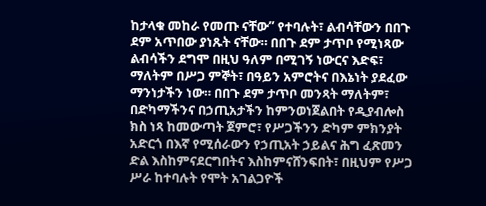ከታላቁ መከራ የመጡ ናቸው” የተባሉት፣ ልብሳቸውን በበጉ ደም አጥበው ያነጹት ናቸው። በበጉ ደም ታጥቦ የሚነጻው ልብሳችን ደግሞ በዚህ ዓለም በሚገኝ ነውርና እድፍ፣ ማለትም በሥጋ ምኞት፣ በዓይን አምሮትና በእኔነት ያደፈው ማንነታችን ነው። በበጉ ደም ታጥቦ መንጻት ማለትም፣ በድካማችንና በኃጢአታችን ከምንወነጀልበት የዲያብሎስ ክስ ነጻ ከመውጣት ጀምሮ፣ የሥጋችንን ድካም ምክንያት አድርጎ በእኛ የሚሰራውን የኃጢአት ኃይልና ሕግ ፈጽመን ድል እስከምናደርግበትና እስከምናሸንፍበት፣ በዚህም የሥጋ ሥራ ከተባሉት የሞት አገልጋዮች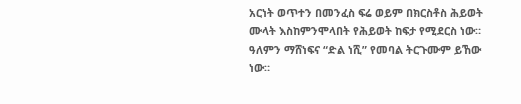አርነት ወጥተን በመንፈስ ፍሬ ወይም በክርስቶስ ሕይወት ሙላት እስከምንሞላበት የሕይወት ከፍታ የሚደርስ ነው። ዓለምን ማሸነፍና “ድል ነሺ” የመባል ትርጉሙም ይኸው ነው።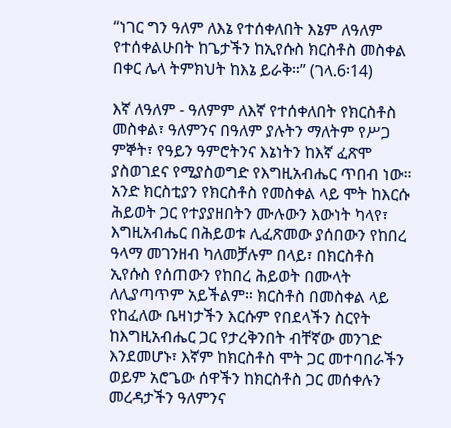“ነገር ግን ዓለም ለእኔ የተሰቀለበት እኔም ለዓለም የተሰቀልሁበት ከጌታችን ከኢየሱስ ክርስቶስ መስቀል በቀር ሌላ ትምክህት ከእኔ ይራቅ።” (ገላ.6፡14)

እኛ ለዓለም - ዓለምም ለእኛ የተሰቀለበት የክርስቶስ መስቀል፣ ዓለምንና በዓለም ያሉትን ማለትም የሥጋ ምኞት፣ የዓይን ዓምሮትንና እኔነትን ከእኛ ፈጽሞ ያስወገደና የሚያስወግድ የእግዚአብሔር ጥበብ ነው። አንድ ክርስቲያን የክርስቶስ የመስቀል ላይ ሞት ከእርሱ ሕይወት ጋር የተያያዘበትን ሙሉውን እውነት ካላየ፣ እግዚአብሔር በሕይወቱ ሊፈጽመው ያሰበውን የከበረ ዓላማ መገንዘብ ካለመቻሉም በላይ፣ በክርስቶስ ኢየሱስ የሰጠውን የከበረ ሕይወት በሙላት ለሊያጣጥም አይችልም። ክርስቶስ በመስቀል ላይ የከፈለው ቤዛነታችን እርሱም የበደላችን ስርየት ከእግዚአብሔር ጋር የታረቅንበት ብቸኛው መንገድ እንደመሆኑ፣ እኛም ከክርስቶስ ሞት ጋር መተባበራችን ወይም አሮጌው ሰዋችን ከክርስቶስ ጋር መሰቀሉን መረዳታችን ዓለምንና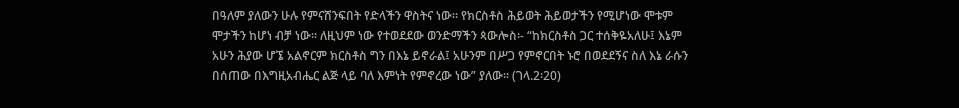በዓለም ያለውን ሁሉ የምናሸንፍበት የድላችን ዋስትና ነው። የክርስቶስ ሕይወት ሕይወታችን የሚሆነው ሞቱም ሞታችን ከሆነ ብቻ ነው። ለዚህም ነው የተወደደው ወንድማችን ጳውሎስ፡- “ከክርስቶስ ጋር ተሰቅዬአለሁ፤ እኔም አሁን ሕያው ሆኜ አልኖርም ክርስቶስ ግን በእኔ ይኖራል፤ አሁንም በሥጋ የምኖርበት ኑሮ በወደደኝና ስለ እኔ ራሱን በሰጠው በእግዚአብሔር ልጅ ላይ ባለ እምነት የምኖረው ነው” ያለው። (ገላ.2፡20)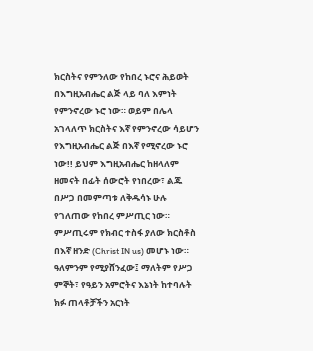ክርስትና የምንለው የከበረ ኑሮና ሕይወት በእግዚአብሔር ልጅ ላይ ባለ እምነት የምንኖረው ኑሮ ነው። ወይም በሌላ አገላለጥ ክርስትና እኛ የምንኖረው ሳይሆን የእግዚአብሔር ልጅ በእኛ የሚኖረው ኑሮ ነው!! ይህም እግዚአብሔር ከዘላለም ዘመናት በፊት ሰውሮት የነበረው፣ ልጁ በሥጋ በመምጣቱ ለቅዱሳኑ ሁሉ የገለጠው የከበረ ምሥጢር ነው። ምሥጢሩም የክብር ተስፋ ያለው ክርስቶስ በእኛ ዘንድ (Christ IN us) መሆኑ ነው። ዓለምንም የሚያሸንፈው፤ ማለትም የሥጋ ምኞት፣ የዓይን አምሮትና እኔነት ከተባሉት ክፉ ጠላቶቻችን አርነት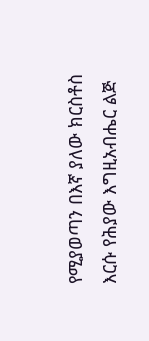የሚያወጣን በእኛ ያለው ክርስቶስ እርሱ የሕያው እግዚአብሔር ልጅ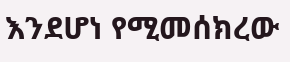እንደሆነ የሚመሰክረው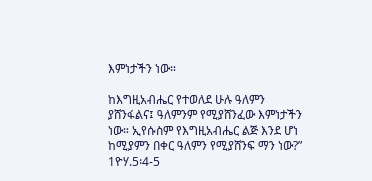እምነታችን ነው።

ከእግዚአብሔር የተወለደ ሁሉ ዓለምን ያሸንፋልና፤ ዓለምንም የሚያሸንፈው እምነታችን ነው። ኢየሱስም የእግዚአብሔር ልጅ እንደ ሆነ ከሚያምን በቀር ዓለምን የሚያሸንፍ ማን ነው?” 1ዮሃ.5፡4-5